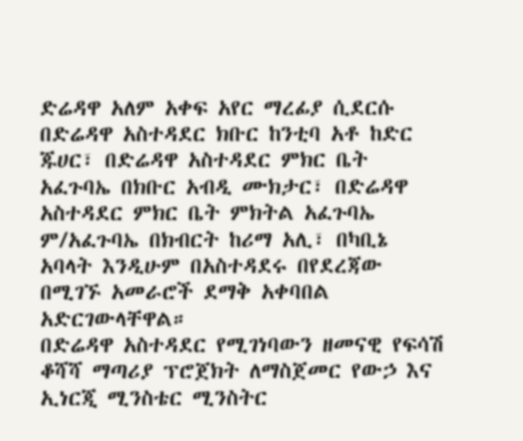ድሬዳዋ አለም አቀፍ አየር ማረፊያ ሲደርሱ በድሬዳዋ አስተዳደር ክቡር ከንቲባ አቶ ከድር ጁሀር፣ በድሬዳዋ አስተዳደር ምክር ቤት አፈጉባኤ በክቡር አብዲ ሙክታር፣ በድሬዳዋ አስተዳደር ምክር ቤት ምክትል አፈጉባኤ ም/አፈጉባኤ በክብርት ከሪማ አሊ፣ በካቢኔ አባላት እንዲሁም በአስተዳደሩ በየደረጃው በሚገኙ አመራሮች ደማቅ አቀባበል አድርገውላቸዋል።
በድሬዳዋ አስተዳደር የሚገነባውን ዘመናዊ የፍሳሽ ቆሻሻ ማጣሪያ ፕሮጀክት ለማስጀመር የውኃ እና ኢነርጂ ሚንስቴር ሚንስትር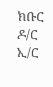ክቡር ዶ/ር ኢ/ር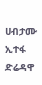ሀብታሙ ኢተፋ ድሬዳዋ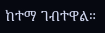ከተማ ገብተዋል።